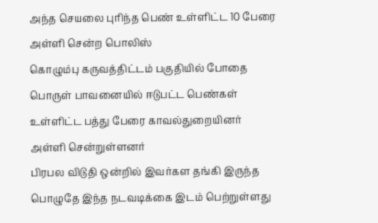அந்த செயலை புரிந்த பெண் உள்ளிட்ட 10 பேரை அள்ளி சென்ற பொலிஸ்
கொழும்பு கருவத்திட்டம் பகுதியில் போதை பொருள் பாவனையில் ஈடுபட்ட பெண்கள் உள்ளிட்ட பத்து பேரை காவல்துறையினர் அள்ளி சென்றுள்ளனர்
பிரபல விடுதி ஒன்றில் இவர்கள தங்கி இருந்த பொழுதே இந்த நடவடிக்கை இடம் பெற்றுள்ளது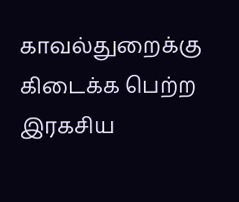காவல்துறைக்கு கிடைக்க பெற்ற இரகசிய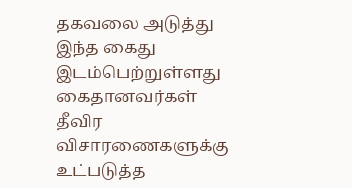தகவலை அடுத்து இந்த கைது இடம்பெற்றுள்ளது
கைதானவர்கள் தீவிர விசாரணைகளுக்கு உட்படுத்த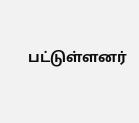பட்டுள்ளனர்